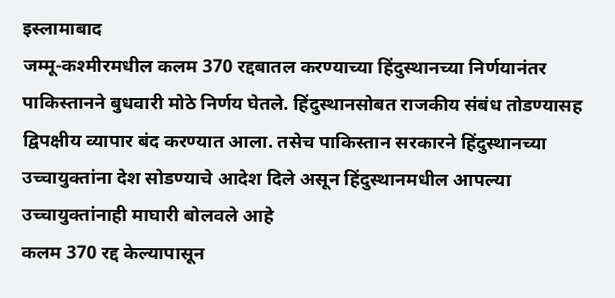इस्लामाबाद
जम्मू-कश्मीरमधील कलम 370 रद्दबातल करण्याच्या हिंदुस्थानच्या निर्णयानंतर पाकिस्तानने बुधवारी मोठे निर्णय घेतले. हिंदुस्थानसोबत राजकीय संबंध तोडण्यासह द्विपक्षीय व्यापार बंद करण्यात आला. तसेच पाकिस्तान सरकारने हिंदुस्थानच्या उच्चायुक्तांना देश सोडण्याचे आदेश दिले असून हिंदुस्थानमधील आपल्या उच्चायुक्तांनाही माघारी बोलवले आहे
कलम 370 रद्द केल्यापासून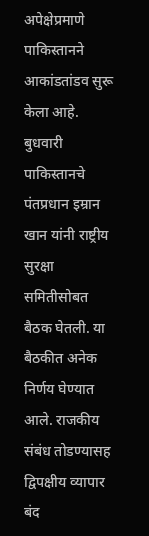अपेक्षेप्रमाणे पाकिस्तानने आकांडतांडव सुरू केला आहे. बुधवारी पाकिस्तानचे पंतप्रधान इम्रान खान यांनी राष्ट्रीय सुरक्षा समितीसोबत बैठक घेतली. या बैठकीत अनेक निर्णय घेण्यात आले. राजकीय संबंध तोडण्यासह द्विपक्षीय व्यापार बंद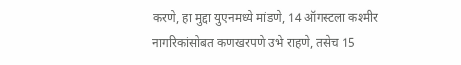करणे, हा मुद्दा युएनमध्ये मांडणे, 14 ऑगस्टला कश्मीर नागरिकांसोबत कणखरपणे उभे राहणे, तसेच 15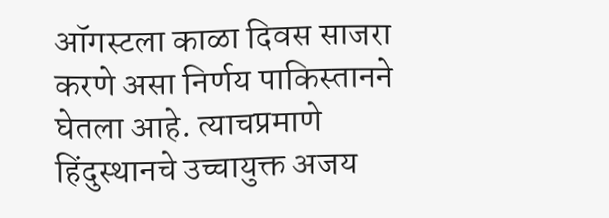ऑगस्टला काळा दिवस साजरा करणे असा निर्णय पाकिस्तानने घेतला आहे. त्याचप्रमाणे हिंदुस्थानचे उच्चायुक्त अजय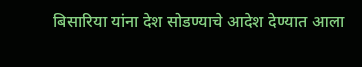बिसारिया यांना देश सोडण्याचे आदेश देण्यात आला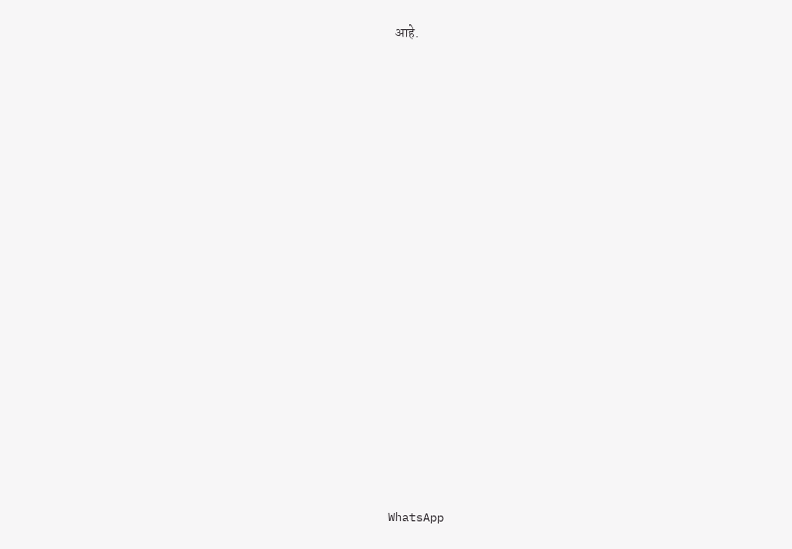आहे.
























WhatsApp